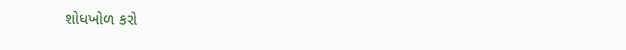શોધખોળ કરો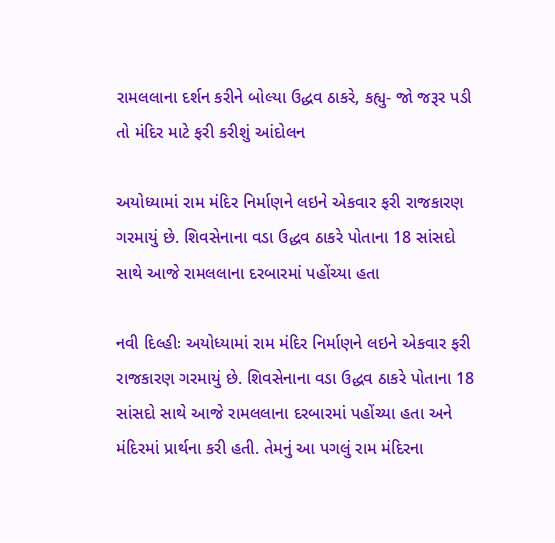રામલલાના દર્શન કરીને બોલ્યા ઉદ્ધવ ઠાકરે, કહ્યુ- જો જરૂર પડી તો મંદિર માટે ફરી કરીશું આંદોલન

અયોધ્યામાં રામ મંદિર નિર્માણને લઇને એકવાર ફરી રાજકારણ ગરમાયું છે. શિવસેનાના વડા ઉદ્ધવ ઠાકરે પોતાના 18 સાંસદો સાથે આજે રામલલાના દરબારમાં પહોંચ્યા હતા

નવી દિલ્હીઃ અયોધ્યામાં રામ મંદિર નિર્માણને લઇને એકવાર ફરી રાજકારણ ગરમાયું છે. શિવસેનાના વડા ઉદ્ધવ ઠાકરે પોતાના 18 સાંસદો સાથે આજે રામલલાના દરબારમાં પહોંચ્યા હતા અને મંદિરમાં પ્રાર્થના કરી હતી. તેમનું આ પગલું રામ મંદિરના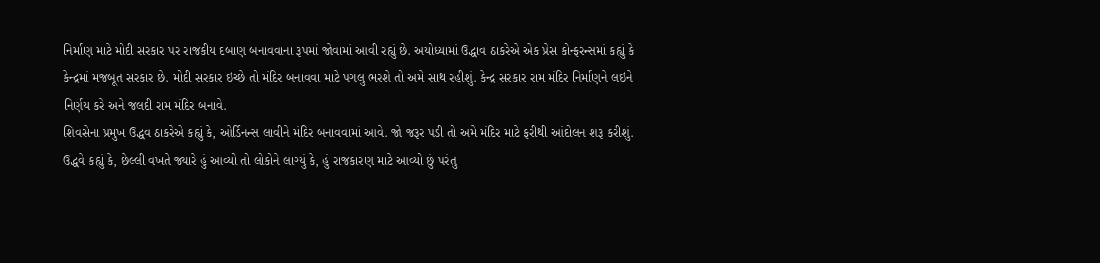નિર્માણ માટે મોદી સરકાર પર રાજકીય દબાણ બનાવવાના રૂપમાં જોવામાં આવી રહ્યું છે. અયોધ્યામાં ઉદ્ધાવ ઠાકરેએ એક પ્રેસ કોન્ફરન્સમાં કહ્યું કે કેન્દ્રમાં મજબૂત સરકાર છે. મોદી સરકાર ઇચ્છે તો મંદિર બનાવવા માટે પગલુ ભરશે તો અમે સાથ રહીશું. કેન્દ્ર સરકાર રામ મંદિર નિર્માણને લઇને નિર્ણય કરે અને જલદી રામ મંદિર બનાવે.
શિવસેના પ્રમુખ ઉદ્ધવ ઠાકરેએ કહ્યું કે, ઓર્ડિનન્સ લાવીને મંદિર બનાવવામાં આવે. જો જરૂર પડી તો અમે મંદિર માટે ફરીથી આંદોલન શરૂ કરીશું. ઉદ્ધવે કહ્યું કે, છેલ્લી વખતે જ્યારે હું આવ્યો તો લોકોને લાગ્યું કે, હું રાજકારણ માટે આવ્યો છું પરંતુ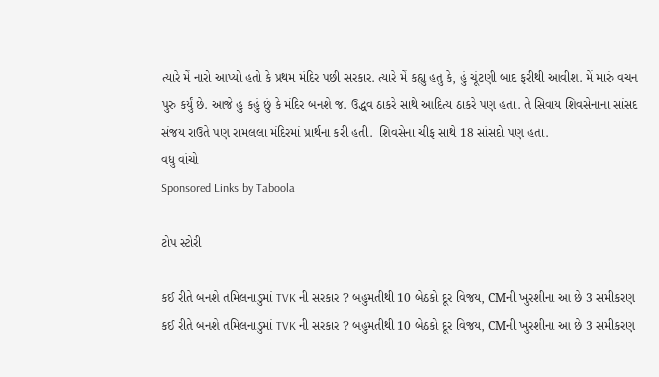ત્યારે મેં નારો આપ્યો હતો કે પ્રથમ મંદિર પછી સરકાર. ત્યારે મેં કહ્યુ હતુ કે, હું ચૂંટણી બાદ ફરીથી આવીશ. મેં મારું વચન પુરુ કર્યું છે. આજે હુ કહું છું કે મંદિર બનશે જ. ઉદ્ધવ ઠાકરે સાથે આદિત્ય ઠાકરે પણ હતા. તે સિવાય શિવસેનાના સાંસદ સંજય રાઉતે પણ રામલલા મંદિરમાં પ્રાર્થના કરી હતી.  શિવસેના ચીફ સાથે 18 સાંસદો પણ હતા.
વધુ વાંચો
Sponsored Links by Taboola

ટોપ સ્ટોરી

કઈ રીતે બનશે તમિલનાડુમાં TVK ની સરકાર ? બહુમતીથી 10 બેઠકો દૂર વિજય, CMની ખુરશીના આ છે 3 સમીકરણ
કઈ રીતે બનશે તમિલનાડુમાં TVK ની સરકાર ? બહુમતીથી 10 બેઠકો દૂર વિજય, CMની ખુરશીના આ છે 3 સમીકરણ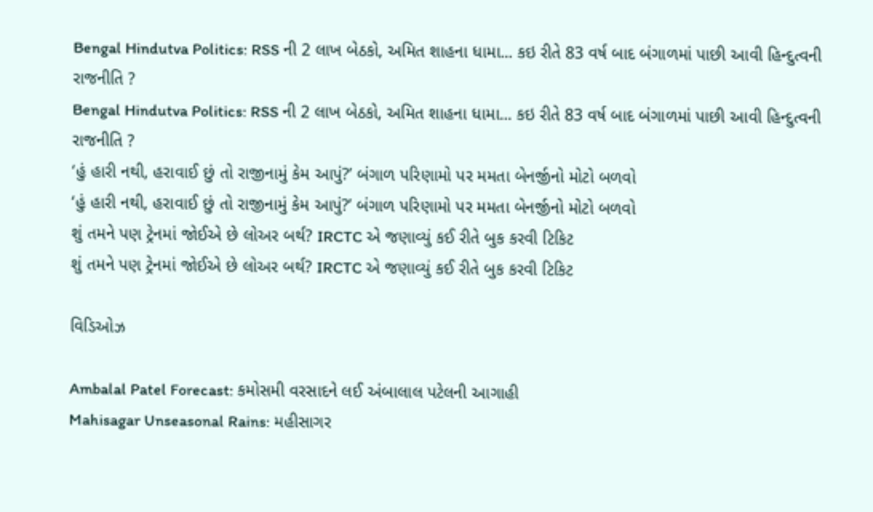Bengal Hindutva Politics: RSS ની 2 લાખ બેઠકો, અમિત શાહના ધામા... કઇ રીતે 83 વર્ષ બાદ બંગાળમાં પાછી આવી હિન્દુત્વની રાજનીતિ ?
Bengal Hindutva Politics: RSS ની 2 લાખ બેઠકો, અમિત શાહના ધામા... કઇ રીતે 83 વર્ષ બાદ બંગાળમાં પાછી આવી હિન્દુત્વની રાજનીતિ ?
‘હું હારી નથી, હરાવાઈ છું તો રાજીનામું કેમ આપું?’ બંગાળ પરિણામો પર મમતા બેનર્જીનો મોટો બળવો
‘હું હારી નથી, હરાવાઈ છું તો રાજીનામું કેમ આપું?’ બંગાળ પરિણામો પર મમતા બેનર્જીનો મોટો બળવો
શું તમને પણ ટ્રેનમાં જોઈએ છે લોઅર બર્થ? IRCTC એ જણાવ્યું કઈ રીતે બુક કરવી ટિકિટ
શું તમને પણ ટ્રેનમાં જોઈએ છે લોઅર બર્થ? IRCTC એ જણાવ્યું કઈ રીતે બુક કરવી ટિકિટ

વિડિઓઝ

Ambalal Patel Forecast: કમોસમી વરસાદને લઈ અંબાલાલ પટેલની આગાહી
Mahisagar Unseasonal Rains: મહીસાગર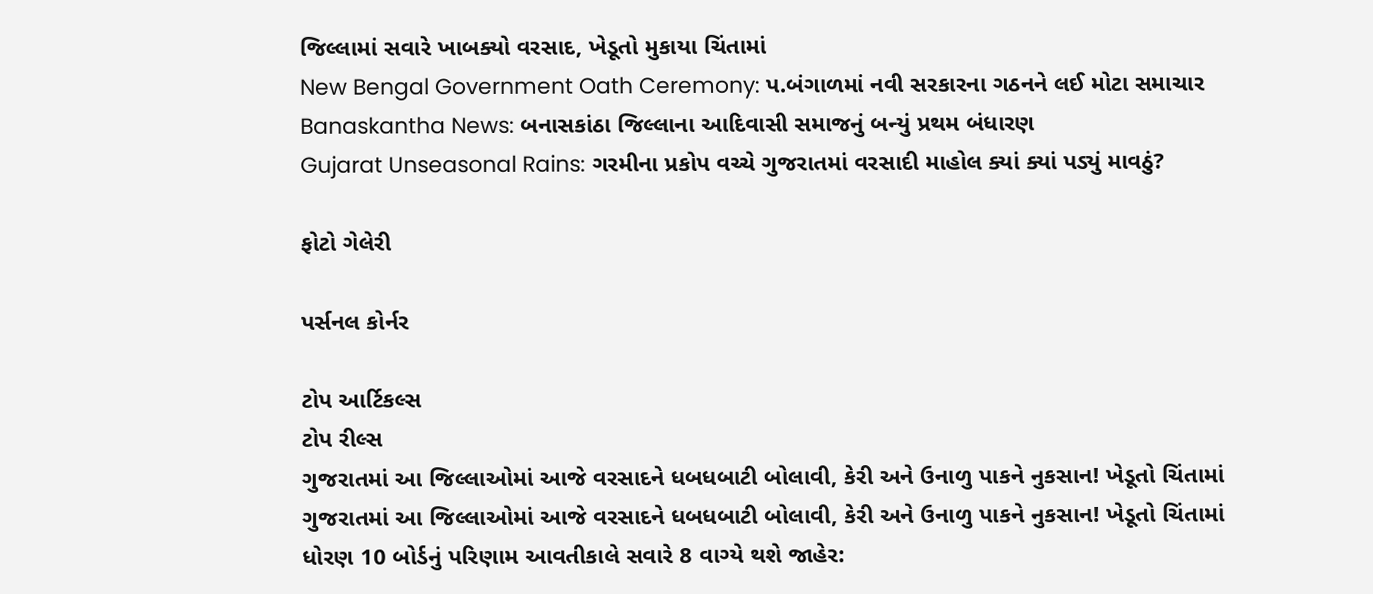જિલ્લામાં સવારે ખાબક્યો વરસાદ, ખેડૂતો મુકાયા ચિંતામાં
New Bengal Government Oath Ceremony: પ.બંગાળમાં નવી સરકારના ગઠનને લઈ મોટા સમાચાર
Banaskantha News: બનાસકાંઠા જિલ્લાના આદિવાસી સમાજનું બન્યું પ્રથમ બંધારણ
Gujarat Unseasonal Rains: ગરમીના પ્રકોપ વચ્ચે ગુજરાતમાં વરસાદી માહોલ ક્યાં ક્યાં પડ્યું માવઠું?

ફોટો ગેલેરી

પર્સનલ કોર્નર

ટોપ આર્ટિકલ્સ
ટોપ રીલ્સ
ગુજરાતમાં આ જિલ્લાઓમાં આજે વરસાદને ધબધબાટી બોલાવી, કેરી અને ઉનાળુ પાકને નુકસાન! ખેડૂતો ચિંતામાં
ગુજરાતમાં આ જિલ્લાઓમાં આજે વરસાદને ધબધબાટી બોલાવી, કેરી અને ઉનાળુ પાકને નુકસાન! ખેડૂતો ચિંતામાં
ધોરણ 10 બોર્ડનું પરિણામ આવતીકાલે સવારે 8 વાગ્યે થશે જાહેર: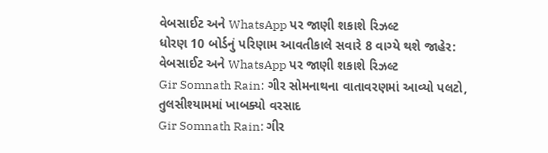વેબસાઈટ અને WhatsApp પર જાણી શકાશે રિઝલ્ટ
ધોરણ 10 બોર્ડનું પરિણામ આવતીકાલે સવારે 8 વાગ્યે થશે જાહેર: વેબસાઈટ અને WhatsApp પર જાણી શકાશે રિઝલ્ટ
Gir Somnath Rain: ગીર સોમનાથના વાતાવરણમાં આવ્યો પલટો, તુલસીશ્યામમાં ખાબક્યો વરસાદ
Gir Somnath Rain: ગીર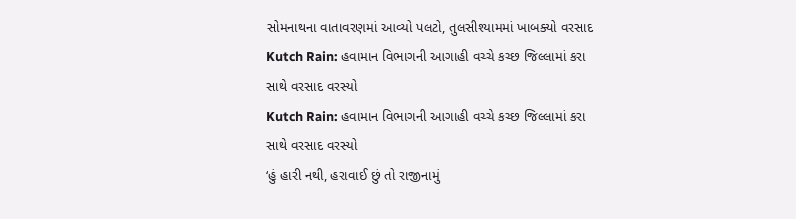સોમનાથના વાતાવરણમાં આવ્યો પલટો, તુલસીશ્યામમાં ખાબક્યો વરસાદ
Kutch Rain: હવામાન વિભાગની આગાહી વચ્ચે કચ્છ જિલ્લામાં કરા સાથે વરસાદ વરસ્યો
Kutch Rain: હવામાન વિભાગની આગાહી વચ્ચે કચ્છ જિલ્લામાં કરા સાથે વરસાદ વરસ્યો
‘હું હારી નથી, હરાવાઈ છું તો રાજીનામું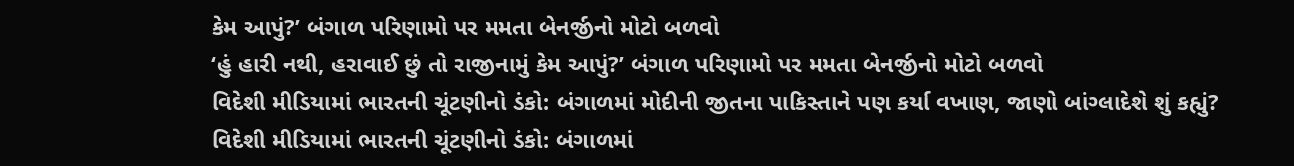કેમ આપું?’ બંગાળ પરિણામો પર મમતા બેનર્જીનો મોટો બળવો
‘હું હારી નથી, હરાવાઈ છું તો રાજીનામું કેમ આપું?’ બંગાળ પરિણામો પર મમતા બેનર્જીનો મોટો બળવો
વિદેશી મીડિયામાં ભારતની ચૂંટણીનો ડંકો: બંગાળમાં મોદીની જીતના પાકિસ્તાને પણ કર્યા વખાણ, જાણો બાંગ્લાદેશે શું કહ્યું?
વિદેશી મીડિયામાં ભારતની ચૂંટણીનો ડંકો: બંગાળમાં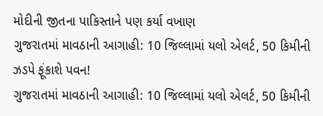મોદીની જીતના પાકિસ્તાને પણ કર્યા વખાણ
ગુજરાતમાં માવઠાની આગાહી: 10 જિલ્લામાં યલો એલર્ટ, 50 કિમીની ઝડપે ફૂંકાશે પવન!
ગુજરાતમાં માવઠાની આગાહી: 10 જિલ્લામાં યલો એલર્ટ, 50 કિમીની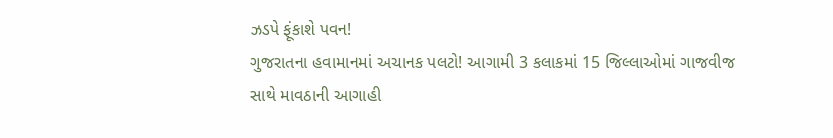ઝડપે ફૂંકાશે પવન!
ગુજરાતના હવામાનમાં અચાનક પલટો! આગામી 3 કલાકમાં 15 જિલ્લાઓમાં ગાજવીજ સાથે માવઠાની આગાહી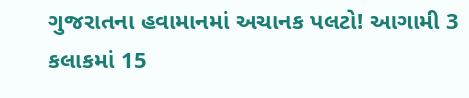ગુજરાતના હવામાનમાં અચાનક પલટો! આગામી 3 કલાકમાં 15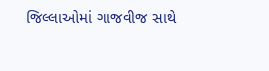જિલ્લાઓમાં ગાજવીજ સાથે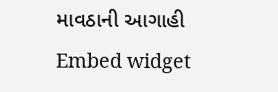માવઠાની આગાહી
Embed widget